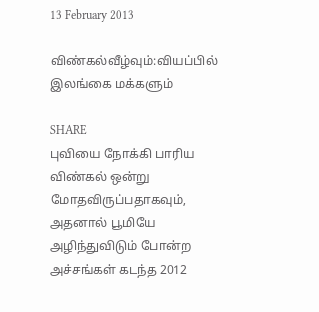13 February 2013

விண்கல்வீழ்வும்:வியப்பில் இலங்கை மக்களும்

SHARE
புவியை நோக்கி பாரிய விண்கல் ஒன்று மோதவிருப்பதாகவும், அதனால் பூமியே அழிந்துவிடும் போன்ற அச்சங்கள் கடந்த 2012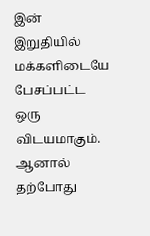இன் இறுதியில் மக்களிடையே பேசப்பட்ட ஒரு விடயமாகும். ஆனால் தற்போது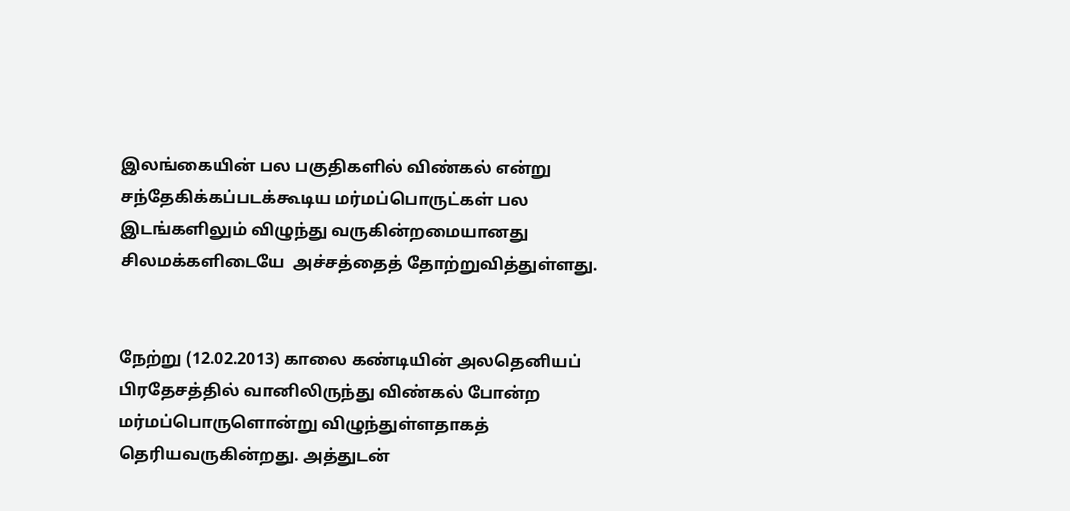இலங்கையின் பல பகுதிகளில் விண்கல் என்று சந்தேகிக்கப்படக்கூடிய மர்மப்பொருட்கள் பல இடங்களிலும் விழுந்து வருகின்றமையானது சிலமக்களிடையே  அச்சத்தைத் தோற்றுவித்துள்ளது.


நேற்று (12.02.2013) காலை கண்டியின் அலதெனியப் பிரதேசத்தில் வானிலிருந்து விண்கல் போன்ற மர்மப்பொருளொன்று விழுந்துள்ளதாகத் தெரியவருகின்றது. அத்துடன்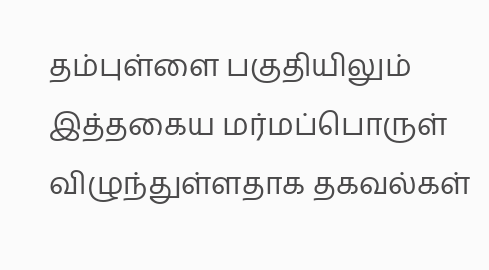தம்புள்ளை பகுதியிலும் இத்தகைய மர்மப்பொருள் விழுந்துள்ளதாக தகவல்கள்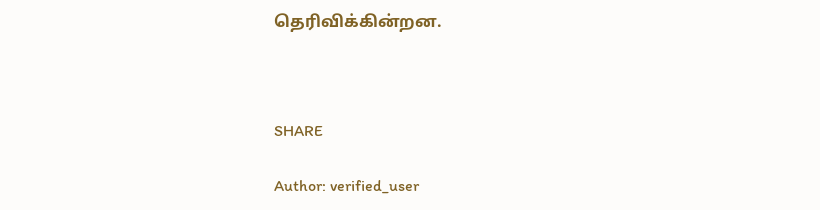தெரிவிக்கின்றன.



SHARE

Author: verified_user